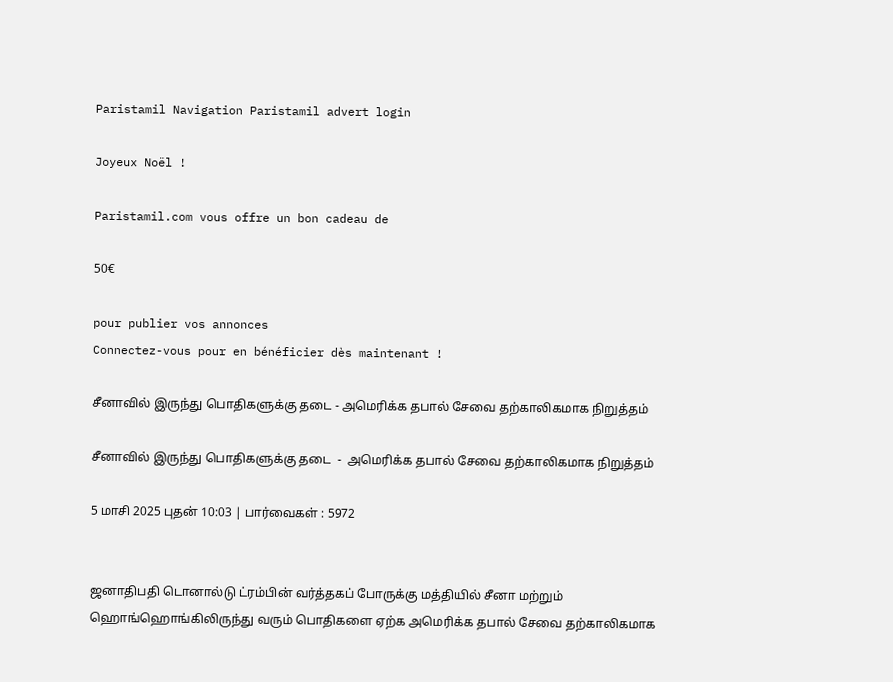Paristamil Navigation Paristamil advert login

Joyeux Noël !

Paristamil.com vous offre un bon cadeau de

50€

pour publier vos annonces
Connectez-vous pour en bénéficier dès maintenant !

சீனாவில் இருந்து பொதிகளுக்கு தடை - அமெரிக்க தபால் சேவை தற்காலிகமாக நிறுத்தம்

சீனாவில் இருந்து பொதிகளுக்கு தடை  -  அமெரிக்க தபால் சேவை தற்காலிகமாக நிறுத்தம்

5 மாசி 2025 புதன் 10:03 | பார்வைகள் : 5972


ஜனாதிபதி டொனால்டு ட்ரம்பின் வர்த்தகப் போருக்கு மத்தியில் சீனா மற்றும் ஹொங்ஹொங்கிலிருந்து வரும் பொதிகளை ஏற்க அமெரிக்க தபால் சேவை தற்காலிகமாக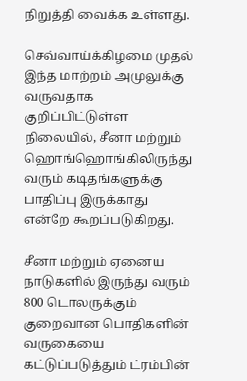நிறுத்தி வைக்க உள்ளது.

செவ்வாய்க்கிழமை முதல் இந்த மாற்றம் அமுலுக்கு வருவதாக குறிப்பிட்டுள்ள நிலையில், சீனா மற்றும் ஹொங்ஹொங்கிலிருந்து வரும் கடிதங்களுக்கு பாதிப்பு இருக்காது என்றே கூறப்படுகிறது.

சீனா மற்றும் ஏனைய நாடுகளில் இருந்து வரும் 800 டொலருக்கும் குறைவான பொதிகளின் வருகையை கட்டுப்படுத்தும் ட்ரம்பின்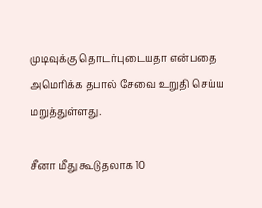முடிவுக்கு தொடர்புடையதா என்பதை அமெரிக்க தபால் சேவை உறுதி செய்ய மறுத்துள்ளது.

சீனா மீது கூடுதலாக 10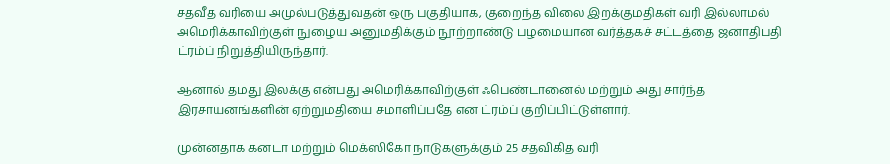சதவீத வரியை அமுல்படுத்துவதன் ஒரு பகுதியாக, குறைந்த விலை இறக்குமதிகள் வரி இல்லாமல் அமெரிக்காவிற்குள் நுழைய அனுமதிக்கும் நூற்றாண்டு பழமையான வர்த்தகச் சட்டத்தை ஜனாதிபதி ட்ரம்ப் நிறுத்தியிருந்தார்.

ஆனால் தமது இலக்கு என்பது அமெரிக்காவிற்குள் ஃபெண்டானைல் மற்றும் அது சார்ந்த இரசாயனங்களின் ஏற்றுமதியை சமாளிப்பதே என ட்ரம்ப் குறிப்பிட்டுள்ளார்.

முன்னதாக கனடா மற்றும் மெக்ஸிகோ நாடுகளுக்கும் 25 சதவிகித வரி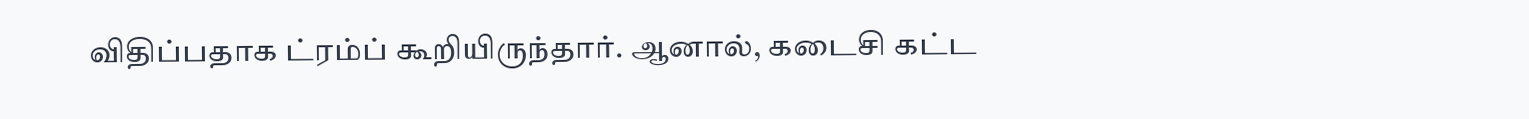விதிப்பதாக ட்ரம்ப் கூறியிருந்தார். ஆனால், கடைசி கட்ட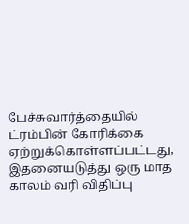பேச்சுவார்த்தையில் ட்ரம்பின் கோரிக்கை ஏற்றுக்கொள்ளப்பட்டது, இதனையடுத்து ஒரு மாத காலம் வரி விதிப்பு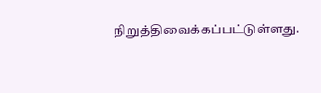நிறுத்திவைக்கப்பட்டுள்ளது.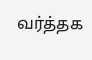வர்த்தக‌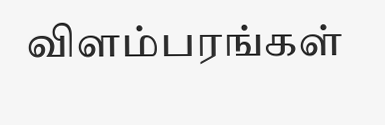விளம்பரங்கள்